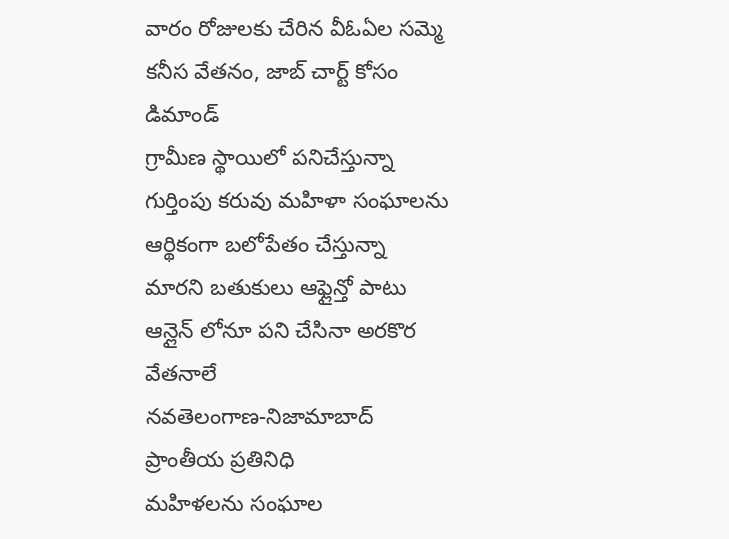వారం రోజులకు చేరిన వీఓఏల సమ్మె కనీస వేతనం, జాబ్ చార్ట్ కోసం డిమాండ్
గ్రామీణ స్థాయిలో పనిచేస్తున్నా గుర్తింపు కరువు మహిళా సంఘాలను ఆర్థికంగా బలోపేతం చేస్తున్నా మారని బతుకులు ఆఫ్లైన్తో పాటు ఆన్లైన్ లోనూ పని చేసినా అరకొర వేతనాలే
నవతెలంగాణ-నిజామాబాద్ ప్రాంతీయ ప్రతినిధి
మహిళలను సంఘాల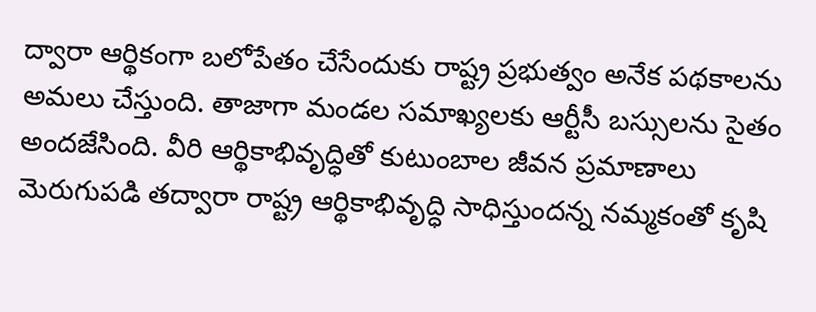ద్వారా ఆర్థికంగా బలోపేతం చేసేందుకు రాష్ట్ర ప్రభుత్వం అనేక పథకాలను అమలు చేస్తుంది. తాజాగా మండల సమాఖ్యలకు ఆర్టీసీ బస్సులను సైతం అందజేసింది. వీరి ఆర్థికాభివృద్ధితో కుటుంబాల జీవన ప్రమాణాలు మెరుగుపడి తద్వారా రాష్ట్ర ఆర్థికాభివృద్ధి సాధిస్తుందన్న నమ్మకంతో కృషి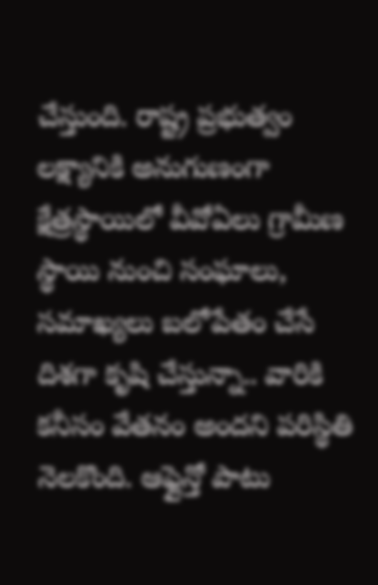చేస్తుంది. రాష్ట్ర ప్రభుత్వం లక్ష్యానికి అనుగుణంగా క్షేత్రస్థాయిలో వీవోఏలు గ్రామీణ స్థాయి నుంచి సంఘాలు, సమాఖ్యలు బలోపేతం చేసే దిశగా కృషి చేస్తున్నా.. వారికి కనీసం వేతనం అందని పరిస్థితి నెలకొంది. ఆఫ్లైన్తో పాటు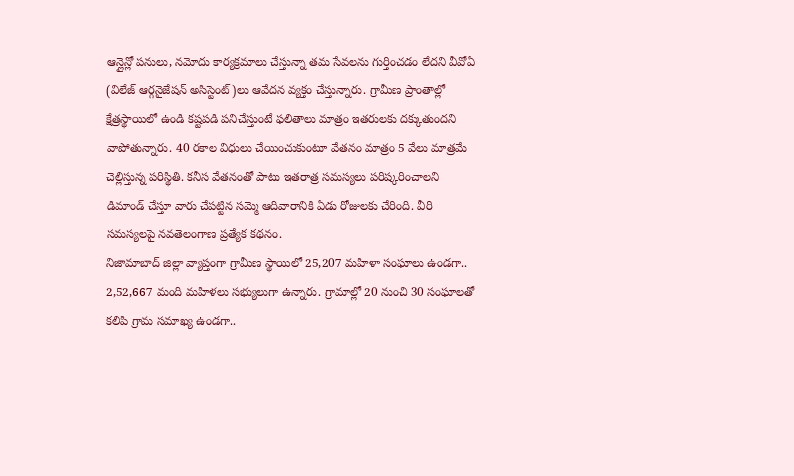ఆన్లైన్లో పనులు, నమోదు కార్యక్రమాలు చేస్తున్నా తమ సేవలను గుర్తించడం లేదని వీవోఏ (విలేజ్ ఆర్గనైజేషన్ అసిస్టెంట్)లు ఆవేదన వ్యక్తం చేస్తున్నారు. గ్రామీణ ప్రాంతాల్లో క్షేత్రస్థాయిలో ఉండి కష్టపడి పనిచేస్తుంటే ఫలితాలు మాత్రం ఇతరులకు దక్కుతుందని వాపోతున్నారు. 40 రకాల విధులు చేయించుకుంటూ వేతనం మాత్రం 5 వేలు మాత్రమే చెల్లిస్తున్న పరిస్థితి. కనీస వేతనంతో పాటు ఇతరాత్ర సమస్యలు పరిష్కరించాలని డిమాండ్ చేస్తూ వారు చేపట్టిన సమ్మె ఆదివారానికి ఏడు రోజులకు చేరింది. వీరి సమస్యలపై నవతెలంగాణ ప్రత్యేక కథనం.
నిజామాబాద్ జిల్లా వ్యాప్తంగా గ్రామీణ స్థాయిలో 25,207 మహిళా సంఘాలు ఉండగా.. 2,52,667 మంది మహిళలు సభ్యులుగా ఉన్నారు. గ్రామాల్లో 20 నుంచి 30 సంఘాలతో కలిపి గ్రామ సమాఖ్య ఉండగా..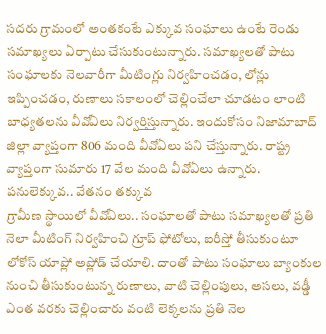సదరు గ్రామంలో అంతకంటే ఎక్కువ సంఘాలు ఉంటే రెండు సమాఖ్యలు ఏర్పాటు చేసుకుంటున్నారు. సమాఖ్యలతో పాటు సంఘాలకు నెలవారీగా మీటింగ్లు నిర్వహించడం, లోన్లు ఇప్పించడం, రుణాలు సకాలంలో చెల్లించేలా చూడటం లాంటి బాధ్యతలను వీవోఏలు నిర్వర్తిస్తున్నారు. ఇందుకోసం నిజామాబాద్ జిల్లా వ్యాప్తంగా 806 మంది వీవోఏలు పని చేస్తున్నారు. రాష్ట్ర వ్యాప్తంగా సుమారు 17 వేల మంది వీవోఏలు ఉన్నారు.
పనులెక్కువ.. వేతనం తక్కువ
గ్రామీణ స్థాయిలో వీవోఏలు.. సంఘాలతో పాటు సమాఖ్యలతో ప్రతి నెలా మీటింగ్ నిర్వహించి గ్రూప్ ఫోటోలు, ఐరీస్తో తీసుకుంటూ లోకోస్ యాప్లో అప్లోడ్ చేయాలి. దాంతో పాటు సంఘాలు బ్యాంకుల నుంచి తీసుకుంటున్న రుణాలు, వాటి చెల్లింపులు, అసలు, వడ్డీ ఎంత వరకు చెల్లించారు వంటి లెక్కలను ప్రతి నెల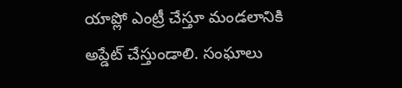యాప్లో ఎంట్రీ చేస్తూ మండలానికి అప్డేట్ చేస్తుండాలి. సంఘాలు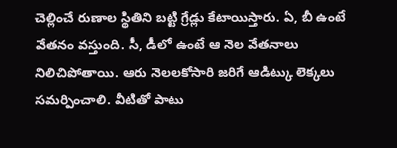చెల్లించే రుణాల స్థితిని బట్టి గ్రేడ్లు కేటాయిస్తారు. ఏ, బీ ఉంటే వేతనం వస్తుంది. సీ, డీలో ఉంటే ఆ నెల వేతనాలు నిలిచిపోతాయి. ఆరు నెలలకోసారి జరిగే ఆడిట్కు లెక్కలు సమర్పించాలి. వీటితో పాటు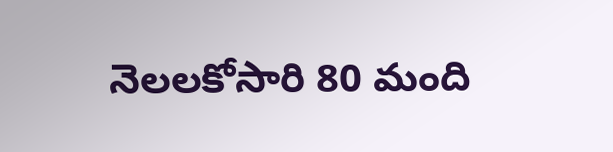నెలలకోసారి 80 మంది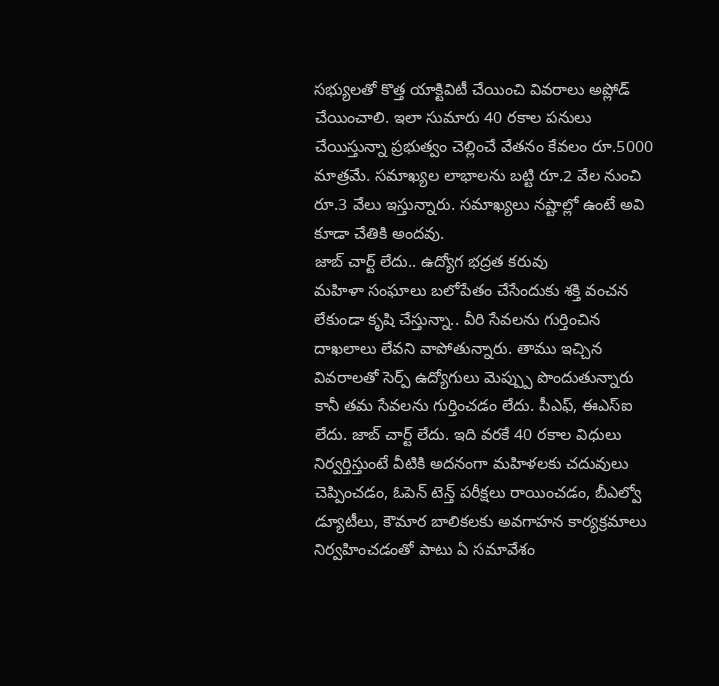సభ్యులతో కొత్త యాక్టివిటీ చేయించి వివరాలు అప్లోడ్ చేయించాలి. ఇలా సుమారు 40 రకాల పనులు చేయిస్తున్నా ప్రభుత్వం చెల్లించే వేతనం కేవలం రూ.5000 మాత్రమే. సమాఖ్యల లాభాలను బట్టి రూ.2 వేల నుంచి రూ.3 వేలు ఇస్తున్నారు. సమాఖ్యలు నష్టాల్లో ఉంటే అవి కూడా చేతికి అందవు.
జాబ్ చార్ట్ లేదు.. ఉద్యోగ భద్రత కరువు
మహిళా సంఘాలు బలోపేతం చేసేందుకు శక్తి వంచన లేకుండా కృషి చేస్తున్నా.. వీరి సేవలను గుర్తించిన దాఖలాలు లేవని వాపోతున్నారు. తాము ఇచ్చిన వివరాలతో సెర్ప్ ఉద్యోగులు మెప్ప్పు పొందుతున్నారు కానీ తమ సేవలను గుర్తించడం లేదు. పీఎఫ్, ఈఎస్ఐ లేదు. జాబ్ చార్ట్ లేదు. ఇది వరకే 40 రకాల విధులు నిర్వర్తిస్తుంటే వీటికి అదనంగా మహిళలకు చదువులు చెప్పించడం, ఓపెన్ టెన్త్ పరీక్షలు రాయించడం, బీఎల్వో డ్యూటీలు, కౌమార బాలికలకు అవగాహన కార్యక్రమాలు నిర్వహించడంతో పాటు ఏ సమావేశం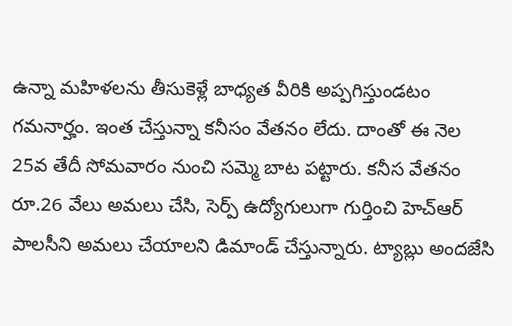ఉన్నా మహిళలను తీసుకెళ్లే బాధ్యత వీరికి అప్పగిస్తుండటం గమనార్హం. ఇంత చేస్తున్నా కనీసం వేతనం లేదు. దాంతో ఈ నెల 25వ తేదీ సోమవారం నుంచి సమ్మె బాట పట్టారు. కనీస వేతనం రూ.26 వేలు అమలు చేసి, సెర్ప్ ఉద్యోగులుగా గుర్తించి హెచ్ఆర్ పాలసీని అమలు చేయాలని డిమాండ్ చేస్తున్నారు. ట్యాబ్లు అందజేసి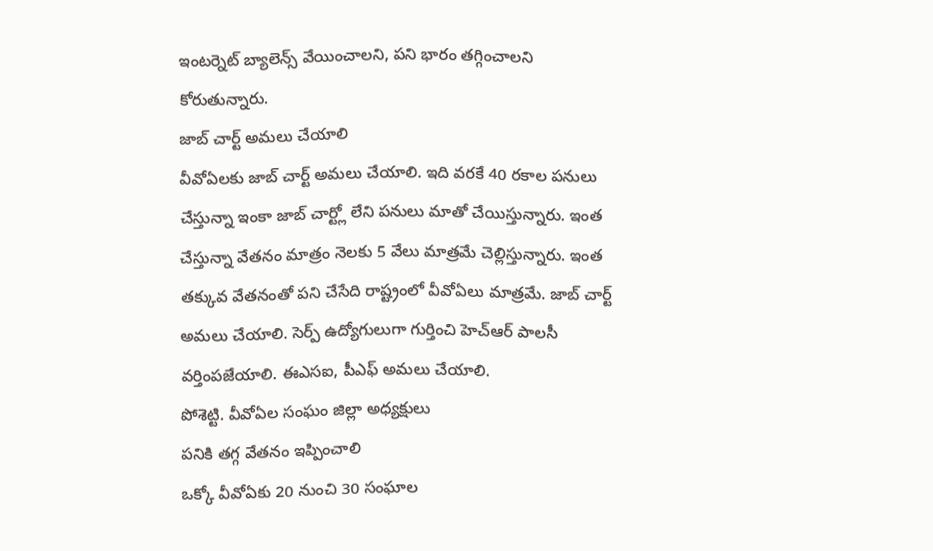ఇంటర్నెట్ బ్యాలెన్స్ వేయించాలని, పని భారం తగ్గించాలని కోరుతున్నారు.
జాబ్ చార్ట్ అమలు చేయాలి
వీవోఏలకు జాబ్ చార్ట్ అమలు చేయాలి. ఇది వరకే 40 రకాల పనులు చేస్తున్నా ఇంకా జాబ్ చార్ట్లో లేని పనులు మాతో చేయిస్తున్నారు. ఇంత చేస్తున్నా వేతనం మాత్రం నెలకు 5 వేలు మాత్రమే చెల్లిస్తున్నారు. ఇంత తక్కువ వేతనంతో పని చేసేది రాష్ట్రంలో వీవోఏలు మాత్రమే. జాబ్ చార్ట్ అమలు చేయాలి. సెర్ప్ ఉద్యోగులుగా గుర్తించి హెచ్ఆర్ పాలసీ వర్తింపజేయాలి. ఈఎసఐ, పీఎఫ్ అమలు చేయాలి.
పోశెట్టి. వీవోఏల సంఘం జిల్లా అధ్యక్షులు
పనికి తగ్గ వేతనం ఇప్పించాలి
ఒక్కో వీవోఏకు 20 నుంచి 30 సంఘాల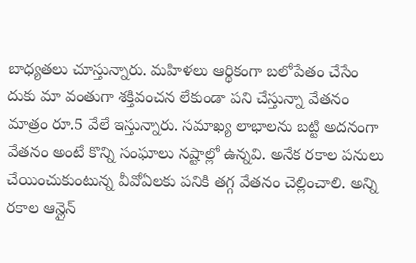బాధ్యతలు చూస్తున్నారు. మహిళలు ఆర్థికంగా బలోపేతం చేసేం దుకు మా వంతుగా శక్తివంచన లేకుండా పని చేస్తున్నా వేతనం మాత్రం రూ.5 వేలే ఇస్తున్నారు. సమాఖ్య లాభాలను బట్టి అదనంగా వేతనం అంటే కొన్ని సంఘాలు నష్టాల్లో ఉన్నవి. అనేక రకాల పనులు చేయించుకుంటున్న వీవోఏలకు పనికి తగ్గ వేతనం చెల్లించాలి. అన్ని రకాల ఆన్లైన్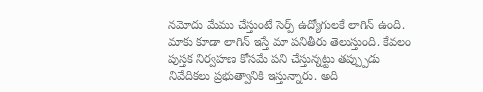నమోదు మేము చేస్తుంటే సెర్ప్ ఉద్యోగులకే లాగిన్ ఉంది. మాకు కూడా లాగిన్ ఇస్తే మా పనితీరు తెలుస్తుంది. కేవలం పుస్తక నిర్వహణ కోసమే పని చేస్తున్నట్టు తప్ప్పుడు నివేదికలు ప్రభుత్వానికి ఇస్తున్నారు. అది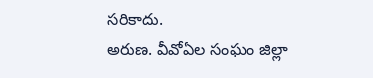సరికాదు.
అరుణ. వీవోఏల సంఘం జిల్లా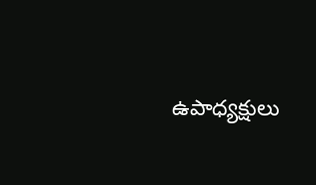ఉపాధ్యక్షులు